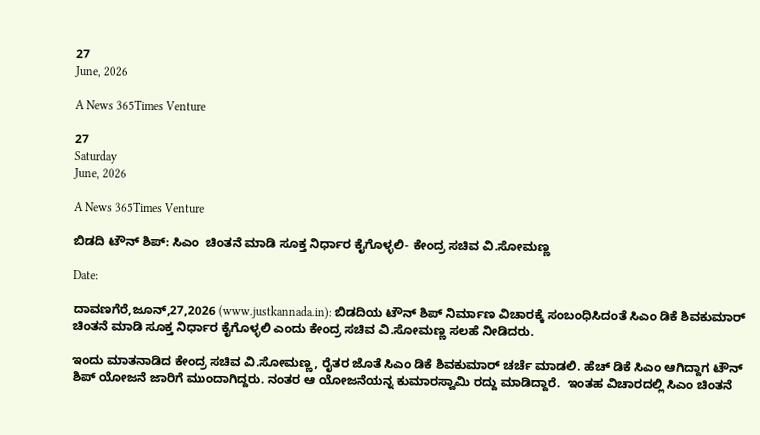27
June, 2026

A News 365Times Venture

27
Saturday
June, 2026

A News 365Times Venture

ಬಿಡದಿ ಟೌನ್ ಶಿಪ್: ಸಿಎಂ  ಚಿಂತನೆ ಮಾಡಿ ಸೂಕ್ತ ನಿರ್ಧಾರ ಕೈಗೊಳ್ಳಲಿ- ಕೇಂದ್ರ ಸಚಿವ ವಿ.ಸೋಮಣ್ಣ

Date:

ದಾವಣಗೆರೆ,ಜೂನ್,27,2026 (www.justkannada.in): ಬಿಡದಿಯ ಟೌನ್ ಶಿಪ್ ನಿರ್ಮಾಣ ವಿಚಾರಕ್ಕೆ ಸಂಬಂಧಿಸಿದಂತೆ ಸಿಎಂ ಡಿಕೆ ಶಿವಕುಮಾರ್ ಚಿಂತನೆ ಮಾಡಿ ಸೂಕ್ತ ನಿರ್ಧಾರ ಕೈಗೊಳ್ಳಲಿ ಎಂದು ಕೇಂದ್ರ ಸಚಿವ ವಿ.ಸೋಮಣ್ಣ ಸಲಹೆ ನೀಡಿದರು.

ಇಂದು ಮಾತನಾಡಿದ ಕೇಂದ್ರ ಸಚಿವ ವಿ.ಸೋಮಣ್ಣ, ರೈತರ ಜೊತೆ ಸಿಎಂ ಡಿಕೆ ಶಿವಕುಮಾರ್ ಚರ್ಚೆ ಮಾಡಲಿ. ಹೆಚ್ ಡಿಕೆ ಸಿಎಂ ಆಗಿದ್ದಾಗ ಟೌನ್ ಶಿಪ್ ಯೋಜನೆ ಜಾರಿಗೆ ಮುಂದಾಗಿದ್ದರು. ನಂತರ ಆ ಯೋಜನೆಯನ್ನ ಕುಮಾರಸ್ವಾಮಿ ರದ್ದು ಮಾಡಿದ್ದಾರೆ.  ಇಂತಹ ವಿಚಾರದಲ್ಲಿ ಸಿಎಂ ಚಿಂತನೆ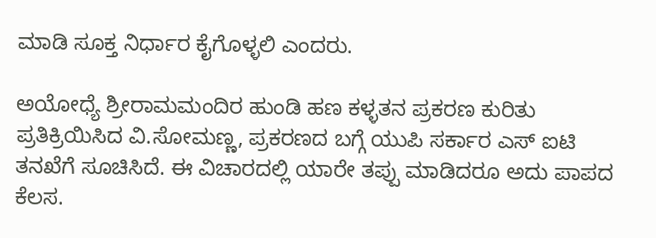ಮಾಡಿ ಸೂಕ್ತ ನಿರ್ಧಾರ ಕೈಗೊಳ್ಳಲಿ ಎಂದರು.

ಅಯೋಧ್ಯೆ ಶ್ರೀರಾಮಮಂದಿರ ಹುಂಡಿ ಹಣ ಕಳ್ಳತನ ಪ್ರಕರಣ ಕುರಿತು ಪ್ರತಿಕ್ರಿಯಿಸಿದ ವಿ.ಸೋಮಣ್ಣ, ಪ್ರಕರಣದ ಬಗ್ಗೆ ಯುಪಿ ಸರ್ಕಾರ ಎಸ್ ಐಟಿ ತನಖೆಗೆ ಸೂಚಿಸಿದೆ. ಈ ವಿಚಾರದಲ್ಲಿ ಯಾರೇ ತಪ್ಪು ಮಾಡಿದರೂ ಅದು ಪಾಪದ ಕೆಲಸ.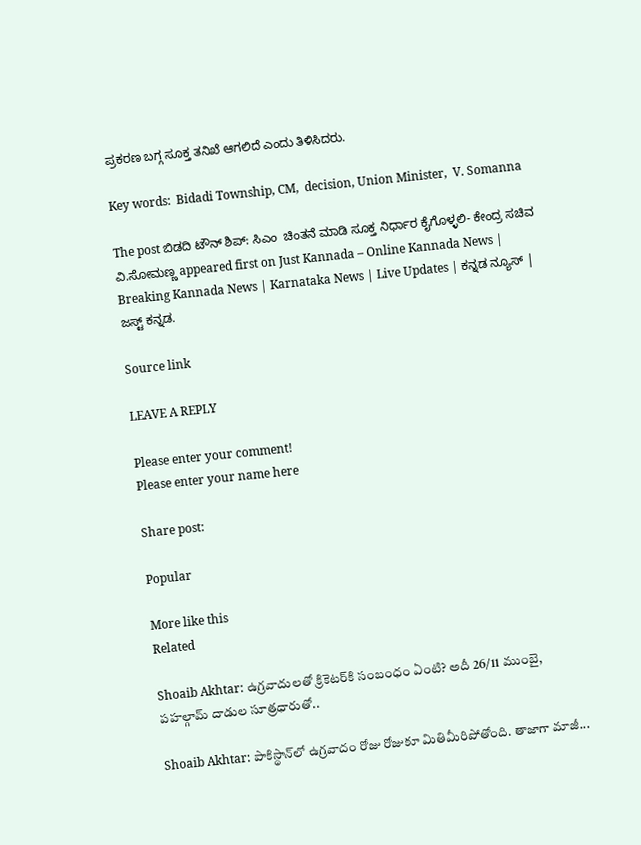ಪ್ರಕರಣ ಬಗ್ಗ ಸೂಕ್ತ ತನಿಖೆ ಆಗಲಿದೆ ಎಂದು ತಿಳಿಸಿದರು.

Key words:  Bidadi Township, CM,  decision, Union Minister,  V. Somanna

The post ಬಿಡದಿ ಟೌನ್ ಶಿಪ್: ಸಿಎಂ  ಚಿಂತನೆ ಮಾಡಿ ಸೂಕ್ತ ನಿರ್ಧಾರ ಕೈಗೊಳ್ಳಲಿ- ಕೇಂದ್ರ ಸಚಿವ ವಿ.ಸೋಮಣ್ಣ appeared first on Just Kannada – Online Kannada News | Breaking Kannada News | Karnataka News | Live Updates | ಕನ್ನಡ ನ್ಯೂಸ್ | ಜಸ್ಟ್ ಕನ್ನಡ.

Source link

LEAVE A REPLY

Please enter your comment!
Please enter your name here

Share post:

Popular

More like this
Related

Shoaib Akhtar: ఉగ్రవాదులతో క్రికెటర్‌కి సంబంధం ఏంటి? అదీ 26/11 ముంబై, పహల్గామ్ దాడుల సూత్రధారుతో..

Shoaib Akhtar: పాకిస్థాన్‌లో ఉగ్రవాదం రోజు రోజుకూ మితిమీరిపోతోంది. తాజాగా మాజీ...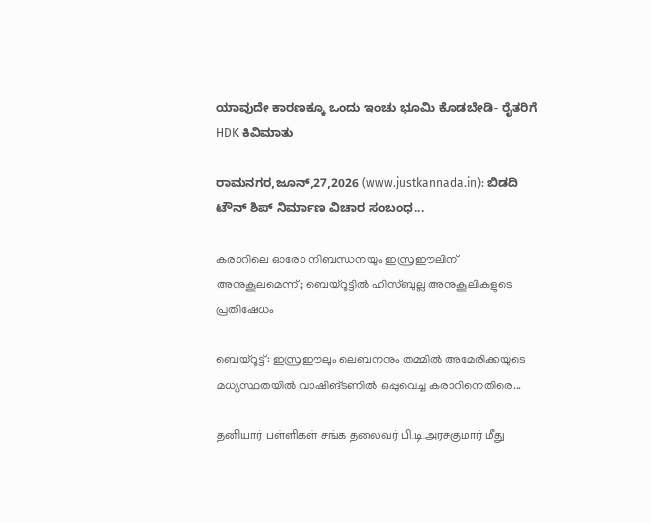ಯಾವುದೇ ಕಾರಣಕ್ಕೂ ಒಂದು ಇಂಚು ಭೂಮಿ ಕೊಡಬೇಡಿ- ರೈತರಿಗೆ HDK ಕಿವಿಮಾತು

ರಾಮನಗರ,ಜೂನ್,27,2026 (www.justkannada.in): ಬಿಡದಿ ಟೌನ್ ಶಿಪ್ ನಿರ್ಮಾಣ ವಿಚಾರ ಸಂಬಂಧ...

കരാറിലെ ഓരോ നിബന്ധനയും ഇസ്രഈലിന് അനുകൂലമെന്ന്; ബെയ്‌റൂട്ടില്‍ ഹിസ്ബുല്ല അനുകൂലികളുടെ പ്രതിഷേധം

ബെയ്‌റൂട്ട്: ഇസ്രഈലും ലെബനനും തമ്മില്‍ അമേരിക്കയുടെ മധ്യസ്ഥതയില്‍ വാഷിങ്ടണില്‍ ഒപ്പുവെച്ച കരാറിനെതിരെ...

தனியார் பள்ளிகள் சங்க தலைவர் பி.டி.அரசகுமார் மீது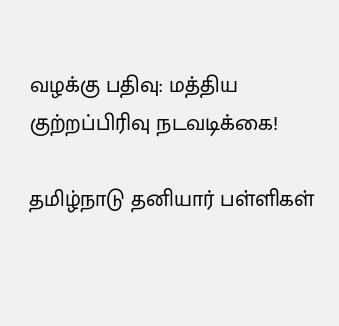வழக்கு பதிவு: மத்திய குற்றப்பிரிவு நடவடிக்கை!

தமிழ்நாடு தனியார் பள்ளிகள்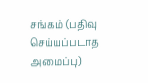சங்கம் (பதிவு செய்யப்படாத அமைப்பு)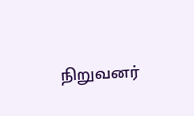நிறுவனர்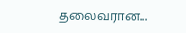தலைவரான...